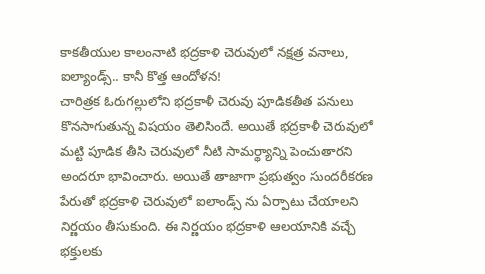కాకతీయుల కాలంనాటి భద్రకాళి చెరువులో నక్షత్ర వనాలు, ఐల్యాండ్స్.. కానీ కొత్త ఆందోళన!
చారిత్రక ఓరుగల్లులోని భద్రకాళీ చెరువు పూడికతీత పనులు కొనసాగుతున్న విషయం తెలిసిందే. అయితే భద్రకాళీ చెరువులో మట్టి పూడిక తీసి చెరువులో నీటి సామర్థ్యాన్ని పెంచుతారని అందరూ భావించారు. అయితే తాజాగా ప్రభుత్వం సుందరీకరణ పేరుతో భద్రకాళి చెరువులో ఐలాండ్స్ ను ఏర్పాటు చేయాలని నిర్ణయం తీసుకుంది. ఈ నిర్ణయం భద్రకాళి ఆలయానికి వచ్చే భక్తులకు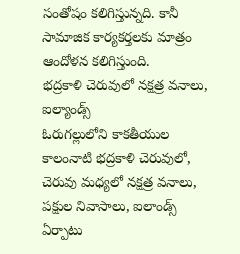సంతోషం కలిగిస్తున్నది. కానీ సామాజిక కార్యకర్తలకు మాత్రం ఆందోళన కలిగిస్తుంది.
భద్రకాళి చెరువులో నక్షత్ర వనాలు, ఐల్యాండ్స్
ఓరుగల్లులోని కాకతీయుల కాలంనాటి భద్రకాళి చెరువులో, చెరువు మధ్యలో నక్షత్ర వనాలు, పక్షుల నివాసాలు, ఐలాండ్స్ ఏర్పాటు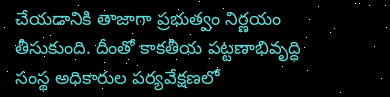చేయడానికి తాజాగా ప్రభుత్వం నిర్ణయం తీసుకుంది. దీంతో కాకతీయ పట్టణాభివృద్ధి సంస్థ అధికారుల పర్యవేక్షణలో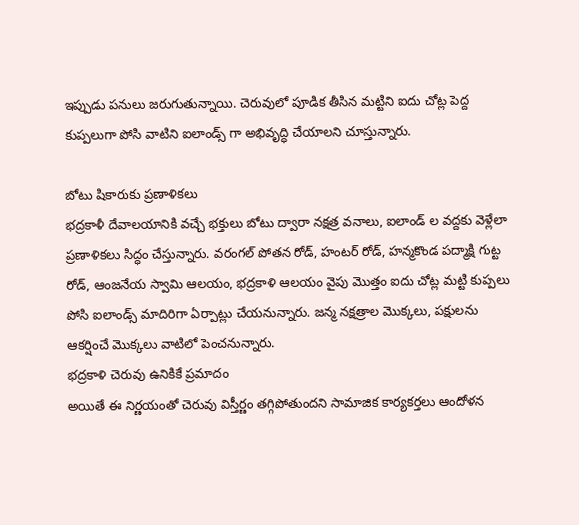ఇప్పుడు పనులు జరుగుతున్నాయి. చెరువులో పూడిక తీసిన మట్టిని ఐదు చోట్ల పెద్ద కుప్పలుగా పోసి వాటిని ఐలాండ్స్ గా అభివృద్ధి చేయాలని చూస్తున్నారు.

బోటు షికారుకు ప్రణాళికలు
భద్రకాళీ దేవాలయానికి వచ్చే భక్తులు బోటు ద్వారా నక్షత్ర వనాలు, ఐలాండ్ ల వద్దకు వెళ్లేలా ప్రణాళికలు సిద్ధం చేస్తున్నారు. వరంగల్ పోతన రోడ్, హంటర్ రోడ్, హన్మకొండ పద్మాక్షి గుట్ట రోడ్, ఆంజనేయ స్వామి ఆలయం, భద్రకాళి ఆలయం వైపు మొత్తం ఐదు చోట్ల మట్టి కుప్పలు పోసి ఐలాండ్స్ మాదిరిగా ఏర్పాట్లు చేయనున్నారు. జన్మ నక్షత్రాల మొక్కలు, పక్షులను ఆకర్షించే మొక్కలు వాటిలో పెంచనున్నారు.
భద్రకాళి చెరువు ఉనికికే ప్రమాదం
అయితే ఈ నిర్ణయంతో చెరువు విస్తీర్ణం తగ్గిపోతుందని సామాజిక కార్యకర్తలు ఆందోళన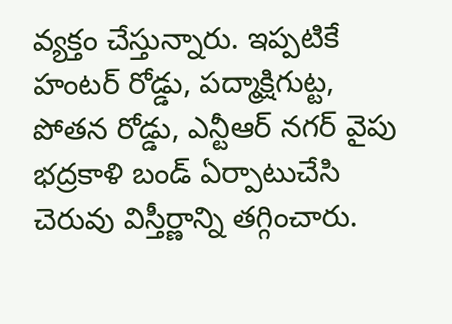వ్యక్తం చేస్తున్నారు. ఇప్పటికే హంటర్ రోడ్డు, పద్మాక్షిగుట్ట, పోతన రోడ్డు, ఎన్టీఆర్ నగర్ వైపు భద్రకాళి బండ్ ఏర్పాటుచేసి చెరువు విస్తీర్ణాన్ని తగ్గించారు.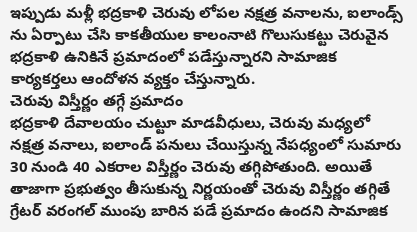ఇప్పుడు మళ్లీ భద్రకాళి చెరువు లోపల నక్షత్ర వనాలను, ఐలాండ్స్ ను ఏర్పాటు చేసి కాకతీయుల కాలంనాటి గొలుసుకట్టు చెరువైన భద్రకాళి ఉనికినే ప్రమాదంలో పడేస్తున్నారని సామాజిక కార్యకర్తలు ఆందోళన వ్యక్తం చేస్తున్నారు.
చెరువు విస్తీర్ణం తగ్గే ప్రమాదం
భద్రకాళి దేవాలయం చుట్టూ మాడవీధులు, చెరువు మధ్యలో నక్షత్ర వనాలు, ఐలాండ్ పనులు చేయిస్తున్న నేపధ్యంలో సుమారు 30 నుండి 40 ఎకరాల విస్తీర్ణం చెరువు తగ్గిపోతుంది. అయితే తాజాగా ప్రభుత్వం తీసుకున్న నిర్ణయంతో చెరువు విస్తీర్ణం తగ్గితే గ్రేటర్ వరంగల్ ముంపు బారిన పడే ప్రమాదం ఉందని సామాజిక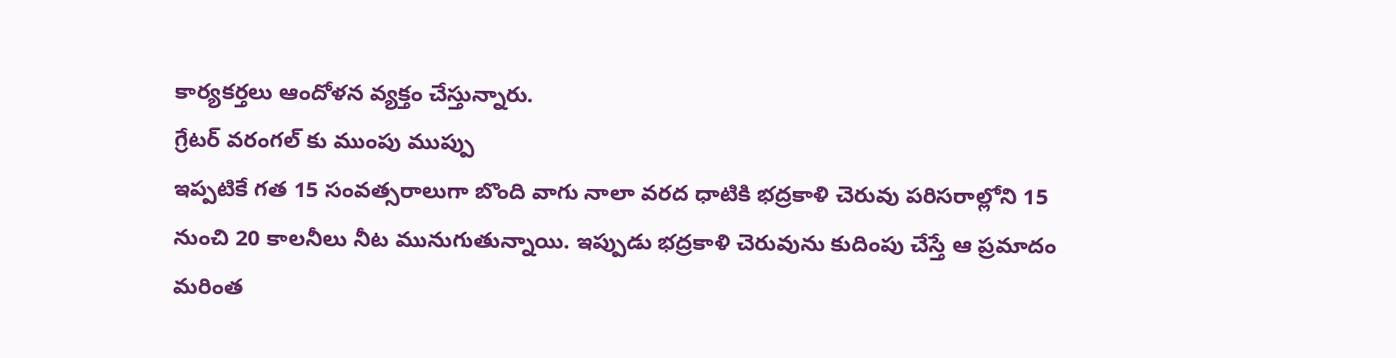కార్యకర్తలు ఆందోళన వ్యక్తం చేస్తున్నారు.
గ్రేటర్ వరంగల్ కు ముంపు ముప్పు
ఇప్పటికే గత 15 సంవత్సరాలుగా బొంది వాగు నాలా వరద ధాటికి భద్రకాళి చెరువు పరిసరాల్లోని 15 నుంచి 20 కాలనీలు నీట మునుగుతున్నాయి. ఇప్పుడు భద్రకాళి చెరువును కుదింపు చేస్తే ఆ ప్రమాదం మరింత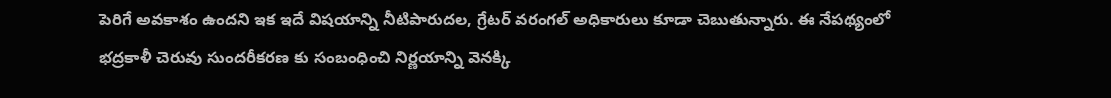పెరిగే అవకాశం ఉందని ఇక ఇదే విషయాన్ని నీటిపారుదల, గ్రేటర్ వరంగల్ అధికారులు కూడా చెబుతున్నారు. ఈ నేపథ్యంలో భద్రకాళీ చెరువు సుందరీకరణ కు సంబంధించి నిర్ణయాన్ని వెనక్కి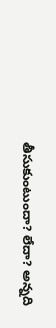తీసుకుంటుందా? లేదా? అన్నది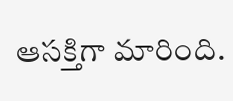ఆసక్తిగా మారింది.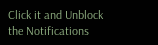Click it and Unblock the Notifications